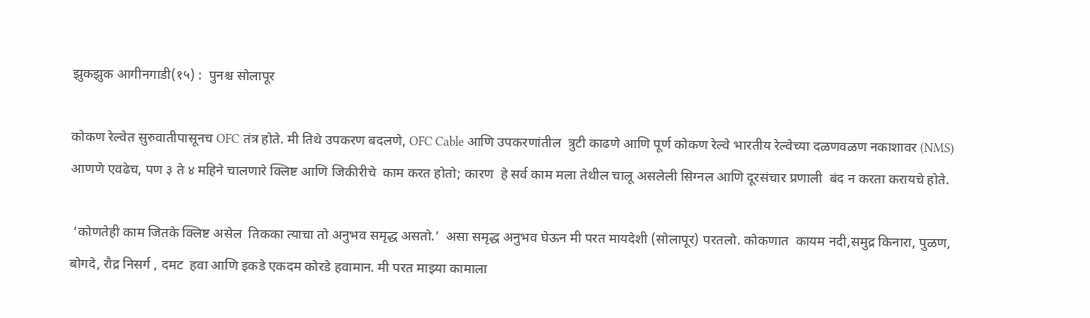झुकझुक आगीनगाडी(१५) :  पुनश्च सोलापूर

कोकण रेल्वेत सुरुवातीपासूनच OFC तंत्र होते. मी तिथे उपकरण बदलणे, OFC Cable आणि उपकरणांतील  त्रुटी काढणे आणि पूर्ण कोकण रेल्वे भारतीय रेल्वेच्या दळणवळण नकाशावर (NMS) आणणे एवढेच, पण ३ ते ४ महिने चालणारे क्लिष्ट आणि जिकीरीचे  काम करत होतो; कारण  हे सर्व काम मला तेथील चालू असलेली सिग्नल आणि दूरसंचार प्रणाली  बंद न करता करायचे होते.

 ‘कोणतेही काम जितके क्लिष्ट असेल  तिकका त्याचा तो अनुभव समृद्ध असतो.’  असा समृद्ध अनुभव घेऊन मी परत मायदेशी (सोलापूर) परतलो. कोकणात  कायम नदी,समुद्र किनारा, पुळण,  बोगदे, रौद्र निसर्ग , दमट  हवा आणि इकडे एकदम कोरडे हवामान. मी परत माझ्या कामाला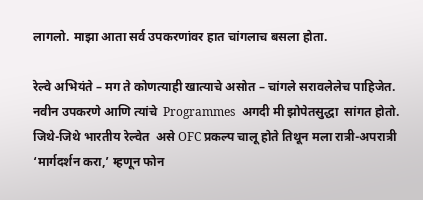लागलो. माझा आता सर्व उपकरणांवर हात चांगलाच बसला होता.

रेल्वे अभियंते – मग ते कोणत्याही खात्याचे असोत – चांगले सरावलेलेच पाहिजेत. नवीन उपकरणे आणि त्यांचे  Programmes  अगदी मी झोपेतसुद्धा  सांगत होतो. जिथे-जिथे भारतीय रेल्वेत  असे OFC प्रकल्प चालू होते तिथून मला रात्री-अपरात्री ‘मार्गदर्शन करा,’ म्हणून फोन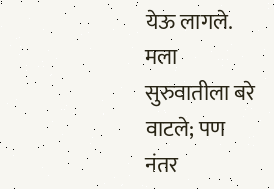येऊ लागले. मला सुरुवातीला बरे वाटले; पण नंतर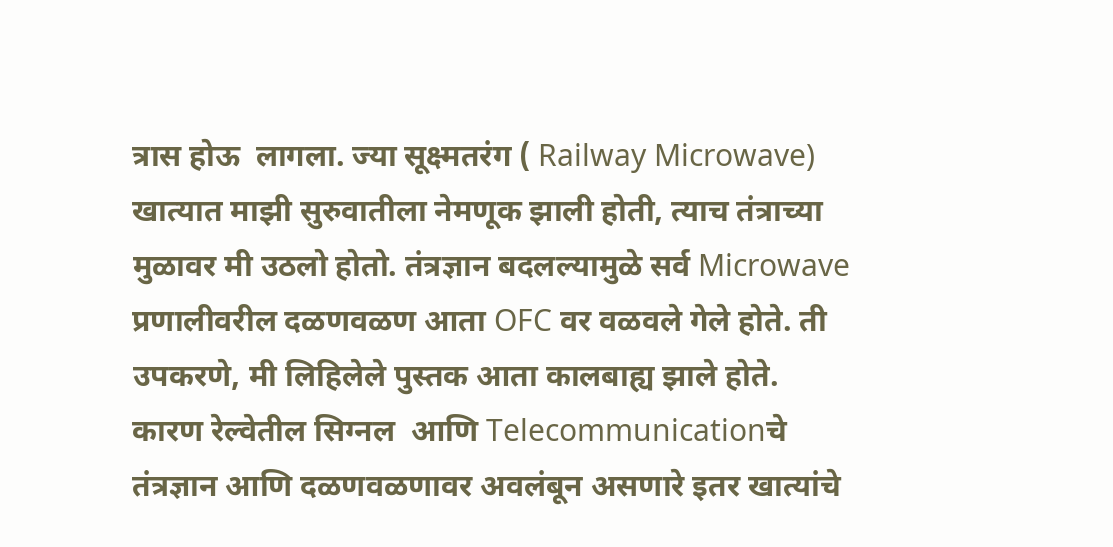त्रास होऊ  लागला. ज्या सूक्ष्मतरंग ( Railway Microwave) खात्यात माझी सुरुवातीला नेमणूक झाली होती, त्याच तंत्राच्या  मुळावर मी उठलो होतो. तंत्रज्ञान बदलल्यामुळे सर्व Microwave प्रणालीवरील दळणवळण आता OFC वर वळवले गेले होते. ती उपकरणे, मी लिहिलेले पुस्तक आता कालबाह्य झाले होते. कारण रेल्वेतील सिग्नल  आणि Telecommunicationचे  तंत्रज्ञान आणि दळणवळणावर अवलंबून असणारे इतर खात्यांचे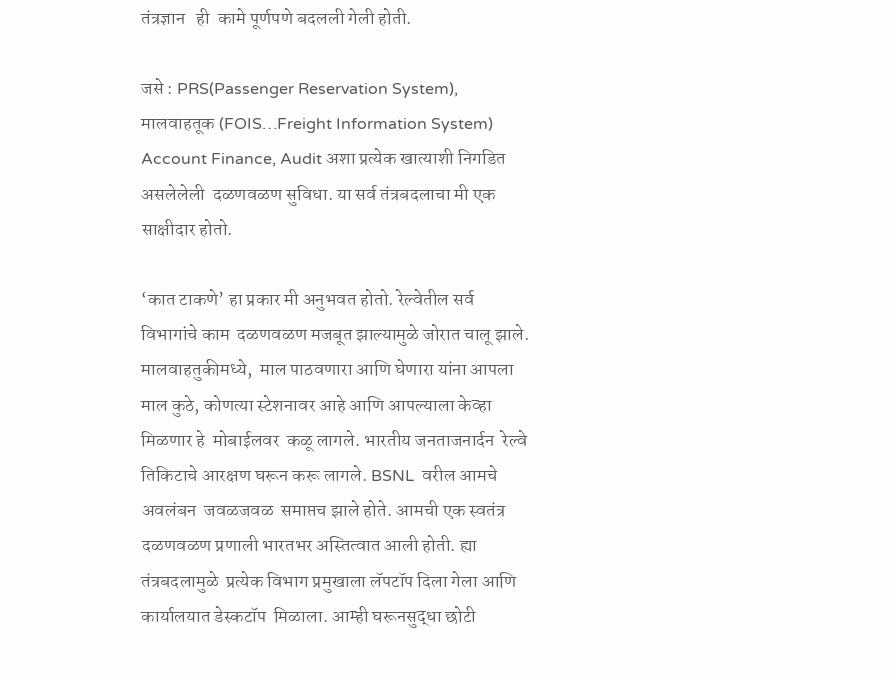तंत्रज्ञान   ही  कामे पूर्णपणे बदलली गेली होती.

जसे : PRS(Passenger Reservation System), मालवाहतूक (FOIS…Freight Information System) Account Finance, Audit अशा प्रत्येक खात्याशी निगडित असलेलेली  दळणवळण सुविधा. या सर्व तंत्रबदलाचा मी एक साक्षीदार होतो.

‘कात टाकणे’ हा प्रकार मी अनुभवत होतो. रेल्वेतील सर्व विभागांचे काम  दळणवळण मजबूत झाल्यामुळे जोरात चालू झाले. मालवाहतुकीमध्ये,  माल पाठवणारा आणि घेणारा यांना आपला माल कुठे, कोणत्या स्टेशनावर आहे आणि आपल्याला केव्हा मिळणार हे  मोबाईलवर  कळू लागले. भारतीय जनताजनार्दन  रेल्वे तिकिटाचे आरक्षण घरून करू लागले. BSNL  वरील आमचे अवलंबन  जवळजवळ  समाप्तच झाले होते. आमची एक स्वतंत्र दळणवळण प्रणाली भारतभर अस्तित्वात आली होती. ह्या तंत्रबदलामुळे  प्रत्येक विभाग प्रमुखाला लॅपटॉप दिला गेला आणि कार्यालयात डेस्कटॉप  मिळाला. आम्ही घरूनसुद्धा छोटी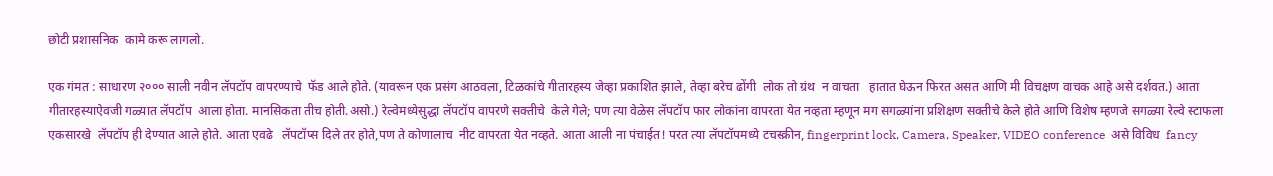छोटी प्रशासनिक  कामे करू लागलो.

एक गंमत : साधारण २००० साली नवीन लॅपटॉप वापरण्याचे  फॅड आले होते. (यावरून एक प्रसंग आठवला, टिळकांचे गीतारहस्य जेव्हा प्रकाशित झाले, तेव्हा बरेच ढोंगी  लोक तो ग्रंथ  न वाचता   हातात घेऊन फिरत असत आणि मी विचक्षण वाचक आहे असे दर्शवत.) आता गीतारहस्याऐवजी गळ्यात लॅपटॉप  आला होता. मानसिकता तीच होती.असो.) रेल्वेमध्येसुद्धा लॅपटॉप वापरणे सक्तीचे  केले गेले; पण त्या वेळेस लॅपटॉप फार लोकांना वापरता येत नव्हता म्हणून मग सगळ्यांना प्रशिक्षण सक्तीचे केले होते आणि विशेष म्हणजे सगळ्या रेल्वे स्टाफला एकसारखे  लॅपटॉप ही देण्यात आले होते. आता एवढे   लॅपटॉप्स दिले तर होते,पण ते कोणालाच  नीट वापरता येत नव्हते. आता आली ना पंचाईत! परत त्या लॅपटॉपमध्ये टचस्क्रीन, fingerprint lock, Camera, Speaker, VIDEO conference  असे विविध  fancy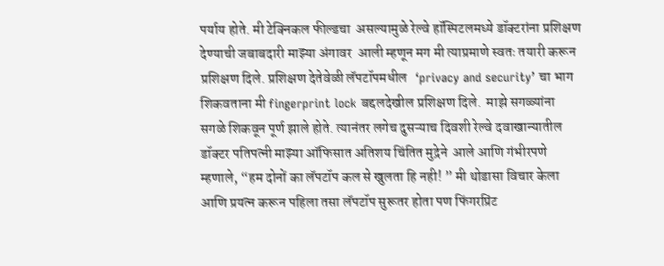पर्याय होते. मी टेक्निकल फील्डचा  असल्यामुळे रेल्वे हॉस्पिटलमध्ये डॉक्टरांना प्रशिक्षण देण्याची जबाबदारी माझ्या अंगावर  आली म्हणून मग मी त्याप्रमाणे स्वतः तयारी करून प्रशिक्षण दिले. प्रशिक्षण देतेवेळी लॅपटॉपमधील   ‘privacy and security’ चा भाग  शिकवताना मी fingerprint lock बद्दलदेखील प्रशिक्षण दिले.  माझे सगळ्यांना सगळे शिकवून पूर्ण झाले होते. त्यानंतर लगेच दुसऱ्याच दिवशी रेल्वे दवाखान्यातील डॉक्टर पतिपत्नी माझ्या ऑफिसात अतिशय चिंतित मुद्रेने  आले आणि गंभीरपणे म्हणाले, “हम दोनों का लॅपटॉप कल से खुलता हि नही! ” मी थोडासा विचार केला आणि प्रयत्न करून पहिला तसा लॅपटॉप सुरूतर होता पण फिंगरप्रिंट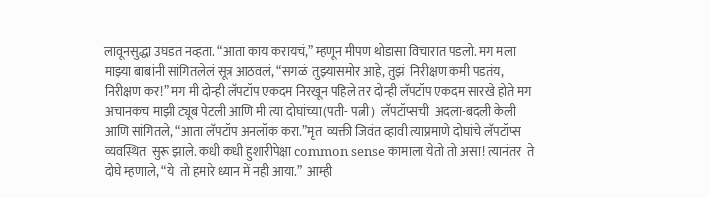लावूनसुद्धा उघडत नव्हता. “आता काय करायचं,” म्हणून मीपण थोडासा विचारात पडलो. मग मला माझ्या बाबांनी सांगितलेलं सूत्र आठवलं, “सगळं  तुझ्यासमोर आहे, तुझं  निरीक्षण कमी पडतंय, निरीक्षण कर!” मग मी दोन्ही लॅपटॉप एकदम निरखून पहिले तर दोन्ही लॅपटॉप एकदम सारखे होते मग अचानकच माझी ट्यूब पेटली आणि मी त्या दोघांच्या(पती- पत्नी)  लॅपटॉप्सची  अदला-बदली केली आणि सांगितले, “आता लॅपटॉप अनलॉक करा.”मृत  व्यक्ती जिवंत व्हावी त्याप्रमाणे दोघांचे लॅपटॉप्स व्यवस्थित  सुरू झाले. कधी कधी हुशारीपेक्षा common sense कामाला येतो तो असा! त्यानंतर  ते दोघे म्हणाले, “ये  तो हमारे ध्यान में नही आया.”  आम्ही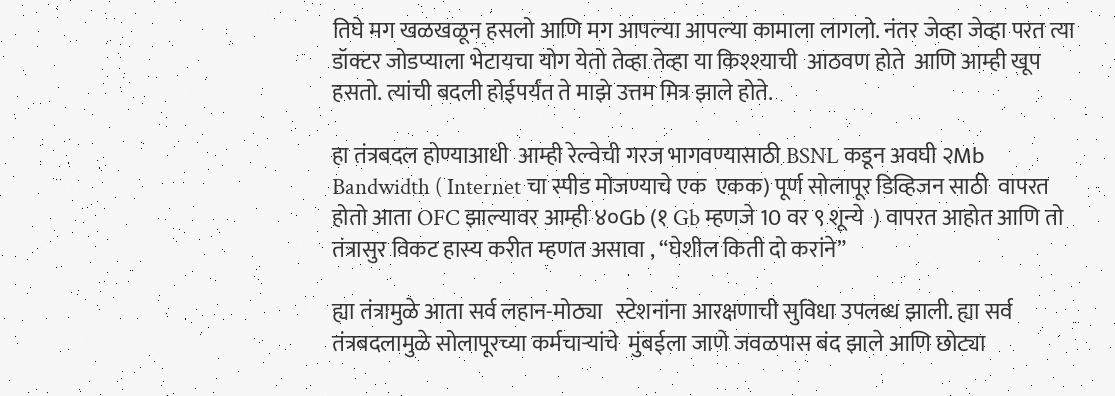तिघे मग खळखळून हसलो आणि मग आपल्या आपल्या कामाला लागलो. नंतर जेव्हा जेव्हा परत त्या डॉक्टर जोडप्याला भेटायचा योग येतो तेव्हा तेव्हा या किश्श्याची  आठवण होते  आणि आम्ही खूप हसतो. त्यांची बदली होईपर्यंत ते माझे उत्तम मित्र झाले होते.

हा तंत्रबदल होण्याआधी  आम्ही रेल्वेची गरज भागवण्यासाठी BSNL कडून अवघी २Mb Bandwidth ( Internet चा स्पीड मोजण्याचे एक  एकक) पूर्ण सोलापूर डिव्हिजन साठी  वापरत होतो आता OFC झाल्यावर आम्ही ४०Gb (१ Gb म्हणजे 10 वर ९ शून्ये  ) वापरत आहोत आणि तो तंत्रासुर विकट हास्य करीत म्हणत असावा , “घेशील किती दो करांने”

ह्या तंत्रामुळे आता सर्व लहान-मोठ्या   स्टेशनांना आरक्षणाची सुविधा उपलब्ध झाली. ह्या सर्व तंत्रबदलामुळे सोलापूरच्या कर्मचाऱ्यांचे  मुंबईला जाणे जवळपास बंद झाले आणि छोट्या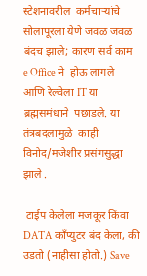स्टेशनावरील  कर्मचाऱ्यांचे सोलापूरला येणे जवळ जवळ बंदच झाले; कारण सर्व काम e Office ने  होऊ लागले आणि रेल्वेला IT या ब्रह्मसमंधाने  पछाडले. या तंत्रबदलामुळे  काही विनोद/मजेशीर प्रसंगसुद्धा झाले .

 टाईप केलेला मजकूर किंवा DATA कॉंप्युटर बंद केला, की उडतो (नाहीसा होतो.) Save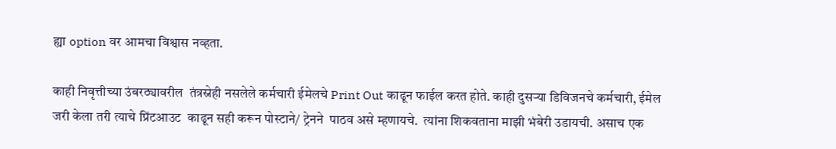ह्या option वर आमचा विश्वास नव्हता.

काही निवृत्तीच्या उंबरठ्यावरील  तंत्रस्नेही नसलेले कर्मचारी ईमेलचे Print Out काढून फाईल करत होते. काही दुसऱ्या डिविजनचे कर्मचारी, ईमेल जरी केला तरी त्याचे प्रिंटआउट  काढून सही करून पोस्टाने/ ट्रेनने  पाठव असे म्हणायचे.  त्यांना शिकवताना माझी भंबेरी उडायची. असाच एक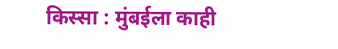किस्सा : मुंबईला काही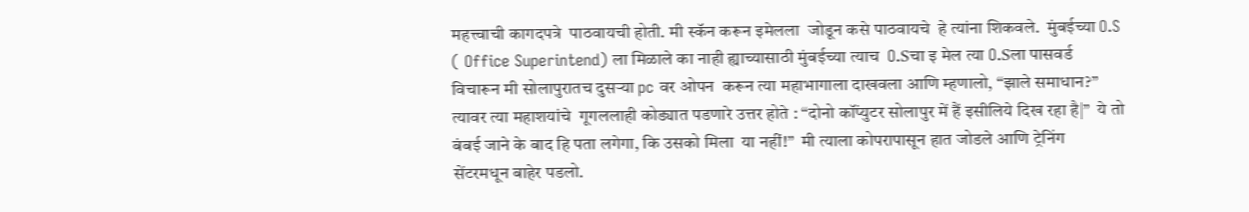महत्त्वाची कागदपत्रे  पाठवायची होती. मी स्कॅन करून इमेलला  जोडून कसे पाठवायचे  हे त्यांना शिकवले.  मुंबईच्या O.S ( Office Superintend) ला मिळाले का नाही ह्याच्यासाठी मुंबईच्या त्याच  O.Sचा इ मेल त्या O.Sला पासवर्ड  विचारून मी सोलापुरातच दुसर्‍या pc वर ओपन  करून त्या महाभागाला दाखवला आणि म्हणालो, “झाले समाधान?”  त्यावर त्या महाशयांचे  गूगललाही कोड्यात पडणारे उत्तर होते : “दोनो कॉंप्युटर सोलापुर में हैं इसीलिये दिख रहा है|”  ये तो  बंबई जाने के बाद हि पता लगेगा, कि उसको मिला  या नहीं!”  मी त्याला कोपरापासून हात जोडले आणि ट्रेनिंग  सेंटरमधून बाहेर पडलो.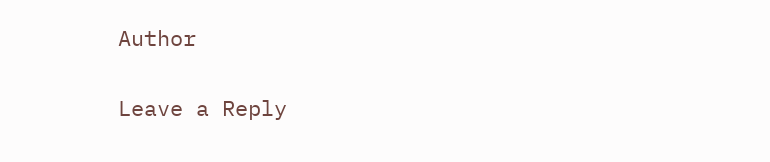Author

Leave a Reply